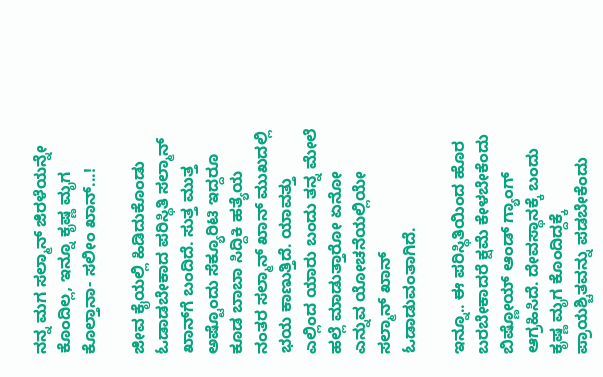ನನ್ನ ಮಗ ಸಲ್ಮಾನ್ ಜಿರಳೆಯನ್ನೇ ಕೊಂದಿಲ್ಲ, ಇನ್ನೂ ಕೃಷ್ಣ ಮೃಗ ಕೊಲ್ತಾನಾ- ಸಲೀಂ ಖಾನ್...!

ಜೀವ ಕೈಯಲ್ಲಿ ಹಿಡಿದುಕೊಂಡು ಓಡಾಡಬೇಕಾದ ಪರಿಸ್ಥಿತಿ ಸಲ್ಮಾನ್ ಖಾನ್‌ಗೆ ಬಂದಿದೆ. ಸುತ್ತ ಮುತ್ತ ಅಷ್ಟೊಂದು ಸೆಕ್ಯೂರಿಟಿ ಇದ್ದರೂ ಕೂಡ ಬಾಬಾ ಸಿದ್ದಿಕಿ ಹತ್ಯೆಯ ನಂತರ ಸಲ್ಮಾನ್ ಖಾನ್ ಮುಖದಲ್ಲಿ ಭಯ ಕಾಣುತ್ತಿದೆ. ಯಾವತ್ತು ಎಲ್ಲಿಂದ ಯಾರು ಬಂದು ತನ್ನ ಮೇಲೆ ಹಲ್ಲೆ ಮಾಡುತ್ತಾರೋ ಏನೋ ಎನ್ನುವ ಯೋಚನೆಯಲ್ಲಿಯೇ ಸಲ್ಮಾನ್ ಖಾನ್ ಓಡಾಡುವಂತಾಗಿದೆ.

ಇನ್ನೂ.. ಈ ಪರಿಸ್ಥಿತಿಯಿಂದ ಹೊರ ಬರಬೇಕಾದರೆ ಕ್ಷಮೆ ಕೇಳಬೇಕೆಂದು ಬಿಷ್ಣೋಯ್ ಆಂಡ್ ಗ್ಯಾಂಗ್ ಆಗ್ರಹಿಸಿದೆ. ದೇವಸ್ಥಾನಕ್ಕೆ ಬಂದು ಕೃಷ್ಣ ಮೃಗ ಕೊಂದಿದ್ದಕ್ಕೆ ಪ್ರಾಯಶ್ಚಿತವನ್ನು ಪಡಬೇಕೆಂದು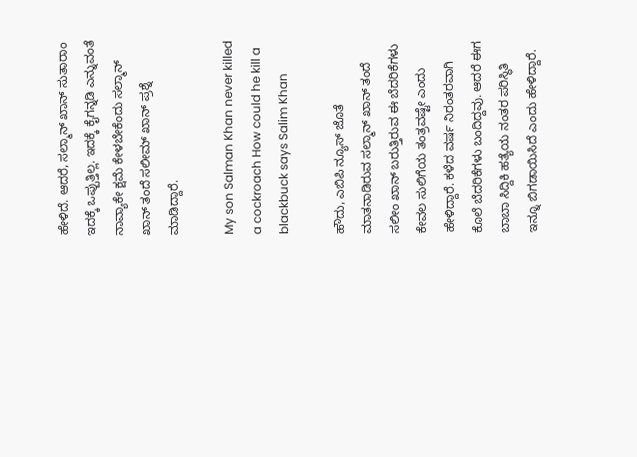ಹೇಳಿದೆ. ಆದರೆ, ಸಲ್ಮಾನ್ ಖಾನ್ ಸುತಾರಾಂ ಇದಕ್ಕೆ ಒಪ್ಪುತ್ತಿಲ್ಲ. ಇದಕ್ಕೆ ಕೈಗನ್ನಡಿ ಎನ್ನುವಂತೆ ನಾವ್ಯಾಕೇ ಕ್ಷಮೆ ಕೇಳಬೇಕೆಂದು ಸಲ್ಮಾನ್ ಖಾನ್ ತಂದೆ ಸಲೀಮ್ ಖಾನ್ ಪ್ರಶ್ನೆ ಮಾಡಿದ್ದಾರೆ.

My son Salman Khan never killed a cockroach How could he kill a blackbuck says Salim Khan

ಹೌದು, ಎಬಿಪಿ ನ್ಯೂಸ್ ಜೊತೆ ಮಾತನಾಡಿರುವ ಸಲ್ಮಾನ್ ಖಾನ್ ತಂದೆ ಸಲೀಂ ಖಾನ್ ಬರುತ್ತಿರುವ ಈ ಬೆದರಿಕೆಗಳು ಕೇವಲ ಸುಲಿಗೆಯ ತಂತ್ರವಷ್ಟೇ ಎಂದು ಹೇಳಿದ್ದಾರೆ. ಕಳೆದ ವರ್ಷ ನಿರಂತರವಾಗಿ ಕೊಲೆ ಬೆದರಿಕೆಗಳು ಬಂದಿದ್ದವು. ಆದರೆ ಈಗ ಬಾಬಾ ಸಿದ್ದಿಕಿ ಹತ್ಯೆಯ ನಂತರ ಪರಿಸ್ಥಿತಿ ಇನ್ನೂ ಬಿಗಡಾಯಿಸಿದೆ ಎಂದು ಹೇಳಿದ್ದಾರೆ.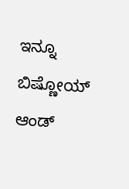ಇನ್ನೂ ಬಿಷ್ಣೋಯ್ ಆಂಡ್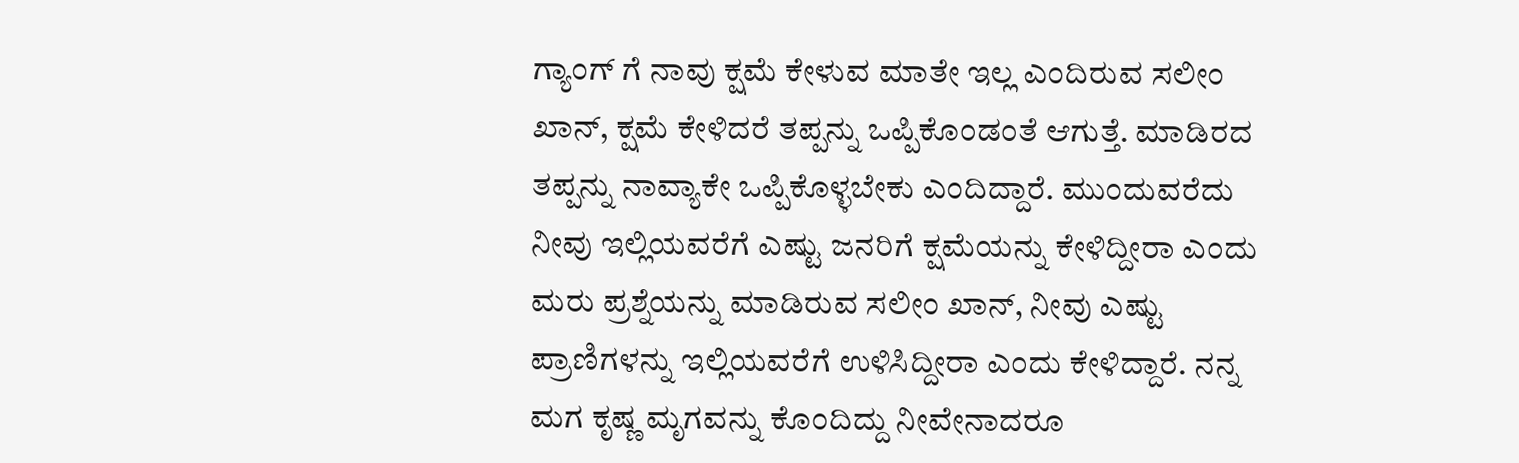ಗ್ಯಾಂಗ್ ಗೆ ನಾವು ಕ್ಷಮೆ ಕೇಳುವ ಮಾತೇ ಇಲ್ಲ ಎಂದಿರುವ ಸಲೀಂ ಖಾನ್, ಕ್ಷಮೆ ಕೇಳಿದರೆ ತಪ್ಪನ್ನು ಒಪ್ಪಿಕೊಂಡಂತೆ ಆಗುತ್ತೆ. ಮಾಡಿರದ ತಪ್ಪನ್ನು ನಾವ್ಯಾಕೇ ಒಪ್ಪಿಕೊಳ್ಳಬೇಕು ಎಂದಿದ್ದಾರೆ. ಮುಂದುವರೆದು ನೀವು ಇಲ್ಲಿಯವರೆಗೆ ಎಷ್ಟು ಜನರಿಗೆ ಕ್ಷಮೆಯನ್ನು ಕೇಳಿದ್ದೀರಾ ಎಂದು ಮರು ಪ್ರಶ್ನೆಯನ್ನು ಮಾಡಿರುವ ಸಲೀಂ ಖಾನ್, ನೀವು ಎಷ್ಟು ಪ್ರಾಣಿಗಳನ್ನು ಇಲ್ಲಿಯವರೆಗೆ ಉಳಿಸಿದ್ದೀರಾ ಎಂದು ಕೇಳಿದ್ದಾರೆ. ನನ್ನ ಮಗ ಕೃಷ್ಣ ಮೃಗವನ್ನು ಕೊಂದಿದ್ದು ನೀವೇನಾದರೂ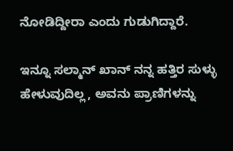ನೋಡಿದ್ದೀರಾ ಎಂದು ಗುಡುಗಿದ್ದಾರೆ.

ಇನ್ನೂ ಸಲ್ಮಾನ್ ಖಾನ್ ನನ್ನ ಹತ್ತಿರ ಸುಳ್ಳು ಹೇಳುವುದಿಲ್ಲ, ಅವನು ಪ್ರಾಣಿಗಳನ್ನು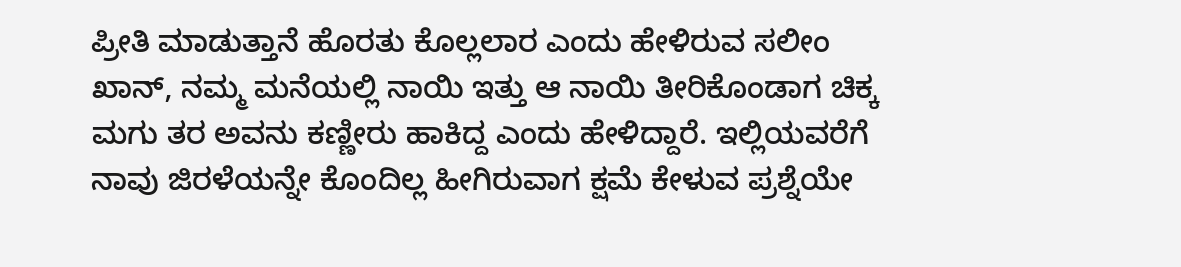ಪ್ರೀತಿ ಮಾಡುತ್ತಾನೆ ಹೊರತು ಕೊಲ್ಲಲಾರ ಎಂದು ಹೇಳಿರುವ ಸಲೀಂ ಖಾನ್, ನಮ್ಮ ಮನೆಯಲ್ಲಿ ನಾಯಿ ಇತ್ತು ಆ ನಾಯಿ ತೀರಿಕೊಂಡಾಗ ಚಿಕ್ಕ ಮಗು ತರ ಅವನು ಕಣ್ಣೀರು ಹಾಕಿದ್ದ ಎಂದು ಹೇಳಿದ್ದಾರೆ. ಇಲ್ಲಿಯವರೆಗೆ ನಾವು ಜಿರಳೆಯನ್ನೇ ಕೊಂದಿಲ್ಲ ಹೀಗಿರುವಾಗ ಕ್ಷಮೆ ಕೇಳುವ ಪ್ರಶ್ನೆಯೇ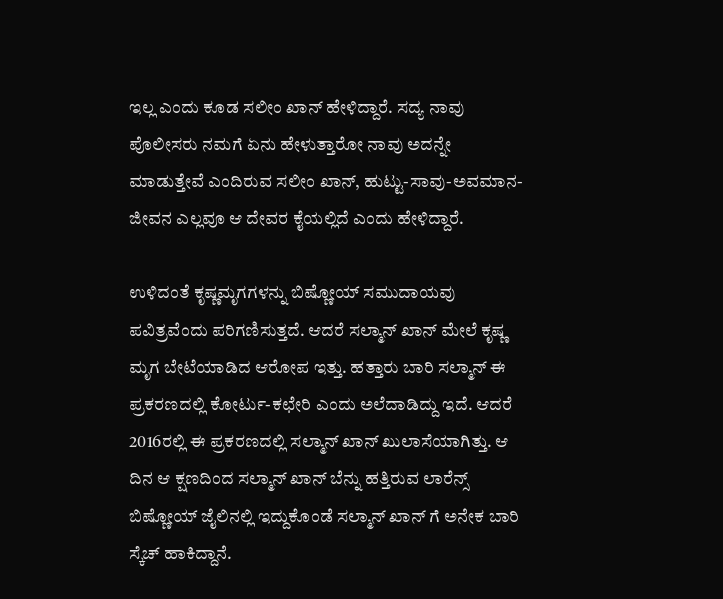ಇಲ್ಲ ಎಂದು ಕೂಡ ಸಲೀಂ ಖಾನ್ ಹೇಳಿದ್ದಾರೆ. ಸದ್ಯ ನಾವು ಪೊಲೀಸರು ನಮಗೆ ಏನು ಹೇಳುತ್ತಾರೋ ನಾವು ಅದನ್ನೇ ಮಾಡುತ್ತೇವೆ ಎಂದಿರುವ ಸಲೀಂ ಖಾನ್, ಹುಟ್ಟು-ಸಾವು-ಅವಮಾನ-ಜೀವನ ಎಲ್ಲವೂ ಆ ದೇವರ ಕೈಯಲ್ಲಿದೆ ಎಂದು ಹೇಳಿದ್ದಾರೆ.

ಉಳಿದಂತೆ ಕೃಷ್ಣಮೃಗಗಳನ್ನು ಬಿಷ್ಣೋಯ್ ಸಮುದಾಯವು ಪವಿತ್ರವೆಂದು ಪರಿಗಣಿಸುತ್ತದೆ. ಆದರೆ ಸಲ್ಮಾನ್ ಖಾನ್ ಮೇಲೆ ಕೃಷ್ಣ ಮೃಗ ಬೇಟೆಯಾಡಿದ ಆರೋಪ ಇತ್ತು. ಹತ್ತಾರು ಬಾರಿ ಸಲ್ಮಾನ್ ಈ ಪ್ರಕರಣದಲ್ಲಿ ಕೋರ್ಟು-ಕಛೇರಿ ಎಂದು ಅಲೆದಾಡಿದ್ದು ಇದೆ. ಆದರೆ 2016ರಲ್ಲಿ ಈ ಪ್ರಕರಣದಲ್ಲಿ ಸಲ್ಮಾನ್ ಖಾನ್ ಖುಲಾಸೆಯಾಗಿತ್ತು. ಆ ದಿನ ಆ ಕ್ಷಣದಿಂದ ಸಲ್ಮಾನ್ ಖಾನ್ ಬೆನ್ನು ಹತ್ತಿರುವ ಲಾರೆನ್ಸ್ ಬಿಷ್ಣೋಯ್ ಜೈಲಿನಲ್ಲಿ ಇದ್ದುಕೊಂಡೆ ಸಲ್ಮಾನ್ ಖಾನ್ ಗೆ ಅನೇಕ ಬಾರಿ ಸ್ಕೆಚ್ ಹಾಕಿದ್ದಾನೆ.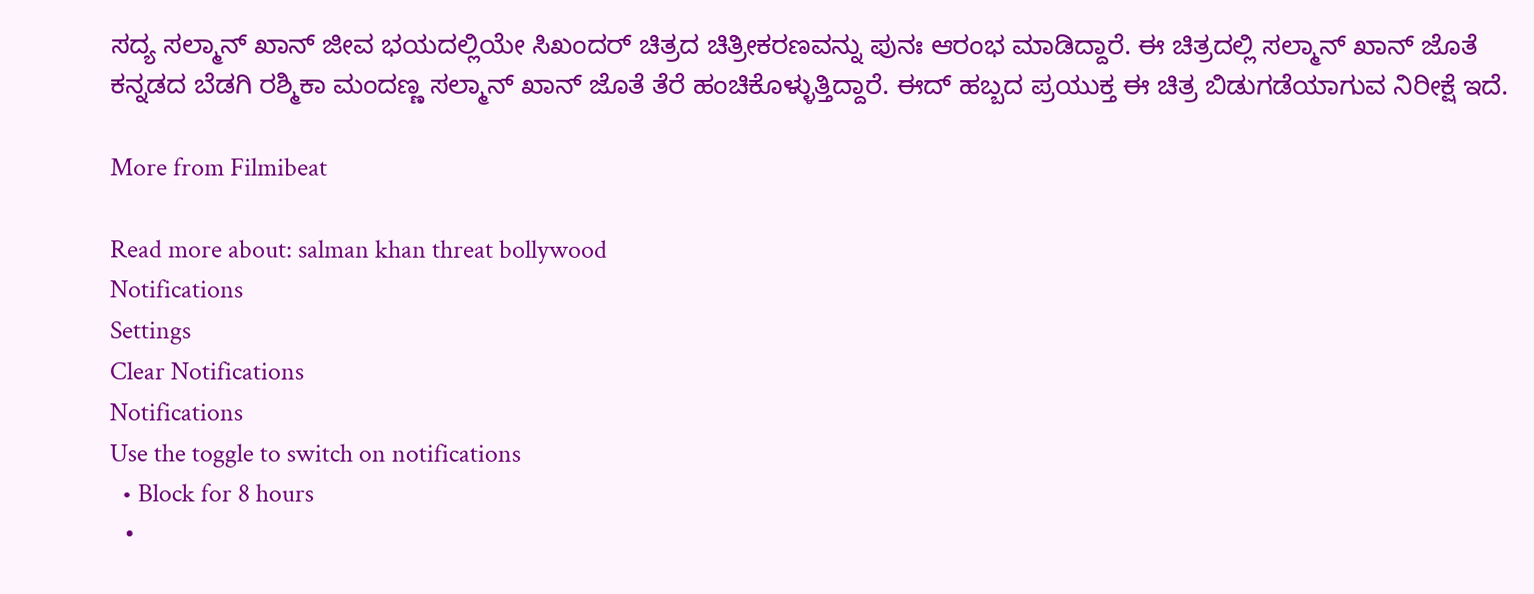ಸದ್ಯ ಸಲ್ಮಾನ್ ಖಾನ್ ಜೀವ ಭಯದಲ್ಲಿಯೇ ಸಿಖಂದರ್ ಚಿತ್ರದ ಚಿತ್ರೀಕರಣವನ್ನು ಪುನಃ ಆರಂಭ ಮಾಡಿದ್ದಾರೆ. ಈ ಚಿತ್ರದಲ್ಲಿ ಸಲ್ಮಾನ್ ಖಾನ್ ಜೊತೆ ಕನ್ನಡದ ಬೆಡಗಿ ರಶ್ಮಿಕಾ ಮಂದಣ್ಣ ಸಲ್ಮಾನ್ ಖಾನ್ ಜೊತೆ ತೆರೆ ಹಂಚಿಕೊಳ್ಳುತ್ತಿದ್ದಾರೆ. ಈದ್ ಹಬ್ಬದ ಪ್ರಯುಕ್ತ ಈ ಚಿತ್ರ ಬಿಡುಗಡೆಯಾಗುವ ನಿರೀಕ್ಷೆ ಇದೆ.

More from Filmibeat

Read more about: salman khan threat bollywood
Notifications
Settings
Clear Notifications
Notifications
Use the toggle to switch on notifications
  • Block for 8 hours
  •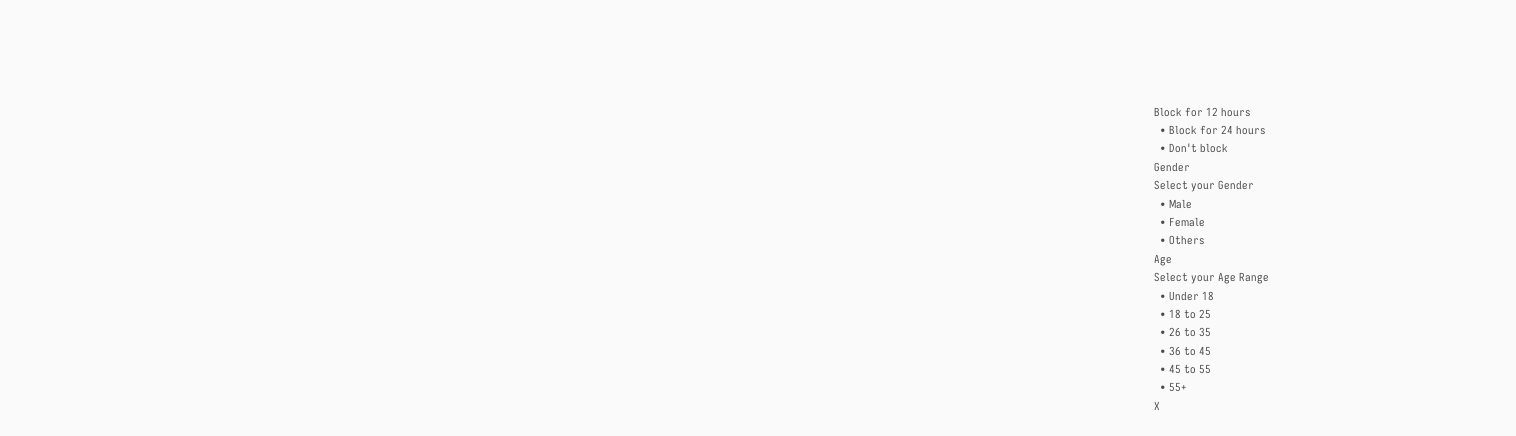Block for 12 hours
  • Block for 24 hours
  • Don't block
Gender
Select your Gender
  • Male
  • Female
  • Others
Age
Select your Age Range
  • Under 18
  • 18 to 25
  • 26 to 35
  • 36 to 45
  • 45 to 55
  • 55+
X